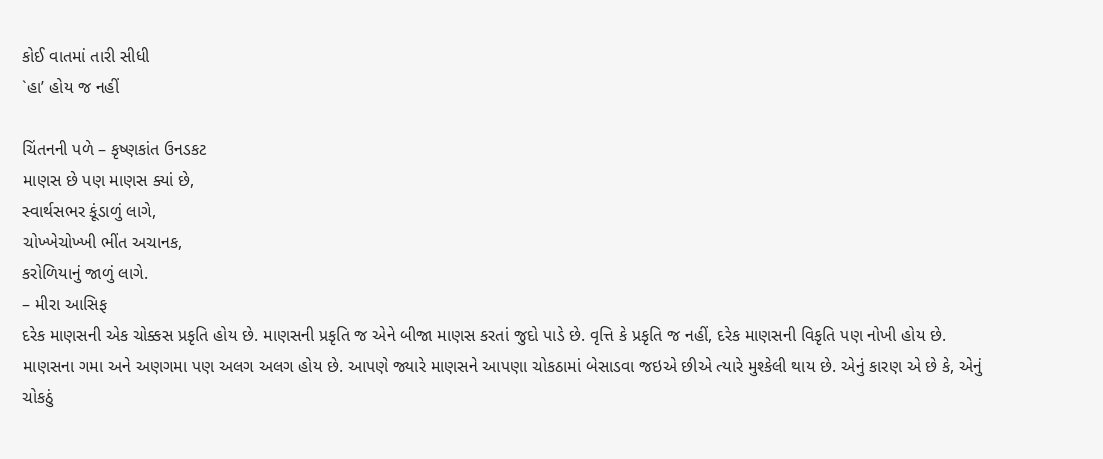કોઈ વાતમાં તારી સીધી
`હા’ હોય જ નહીં

ચિંતનની પળે – કૃષ્ણકાંત ઉનડકટ
માણસ છે પણ માણસ ક્યાં છે,
સ્વાર્થસભર કૂંડાળું લાગે,
ચોખ્ખેચોખ્ખી ભીંત અચાનક,
કરોળિયાનું જાળું લાગે.
– મીરા આસિફ
દરેક માણસની એક ચોક્કસ પ્રકૃતિ હોય છે. માણસની પ્રકૃતિ જ એને બીજા માણસ કરતાં જુદો પાડે છે. વૃત્તિ કે પ્રકૃતિ જ નહીં, દરેક માણસની વિકૃતિ પણ નોખી હોય છે. માણસના ગમા અને અણગમા પણ અલગ અલગ હોય છે. આપણે જ્યારે માણસને આપણા ચોકઠામાં બેસાડવા જઇએ છીએ ત્યારે મુશ્કેલી થાય છે. એનું કારણ એ છે કે, એનું ચોકઠું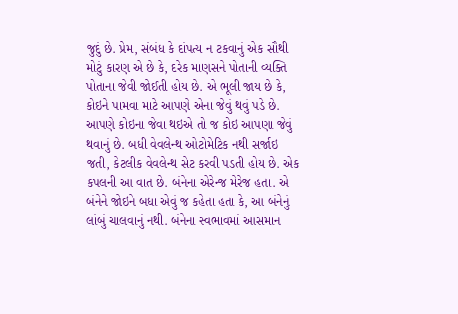જુદું છે. પ્રેમ, સંબંધ કે દાંપત્ય ન ટકવાનું એક સૌથી મોટું કારણ એ છે કે, દરેક માણસને પોતાની વ્યક્તિ પોતાના જેવી જોઈતી હોય છે. એ ભૂલી જાય છે કે, કોઇને પામવા માટે આપણે એના જેવું થવું પડે છે. આપણે કોઇના જેવા થઇએ તો જ કોઇ આપણા જેવું થવાનું છે. બધી વેવલેન્થ ઓટોમેટિક નથી સર્જાઇ જતી, કેટલીક વેવલેન્થ સેટ કરવી પડતી હોય છે. એક કપલની આ વાત છે. બંનેના એરેન્જ મેરેજ હતા. એ બંનેને જોઇને બધા એવું જ કહેતા હતા કે, આ બંનેનું લાંબું ચાલવાનું નથી. બંનેના સ્વભાવમાં આસમાન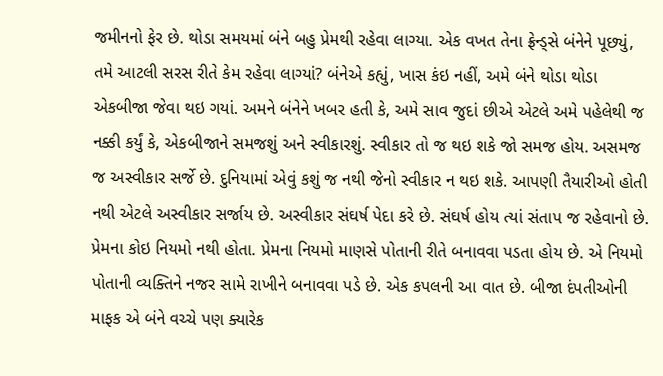જમીનનો ફેર છે. થોડા સમયમાં બંને બહુ પ્રેમથી રહેવા લાગ્યા. એક વખત તેના ફ્રેન્ડ્સે બંનેને પૂછ્યું, તમે આટલી સરસ રીતે કેમ રહેવા લાગ્યાં? બંનેએ કહ્યું, ખાસ કંઇ નહીં, અમે બંને થોડા થોડા એકબીજા જેવા થઇ ગયાં. અમને બંનેને ખબર હતી કે, અમે સાવ જુદાં છીએ એટલે અમે પહેલેથી જ નક્કી કર્યું કે, એકબીજાને સમજશું અને સ્વીકારશું. સ્વીકાર તો જ થઇ શકે જો સમજ હોય. અસમજ જ અસ્વીકાર સર્જે છે. દુનિયામાં એવું કશું જ નથી જેનો સ્વીકાર ન થઇ શકે. આપણી તૈયારીઓ હોતી નથી એટલે અસ્વીકાર સર્જાય છે. અસ્વીકાર સંઘર્ષ પેદા કરે છે. સંઘર્ષ હોય ત્યાં સંતાપ જ રહેવાનો છે.
પ્રેમના કોઇ નિયમો નથી હોતા. પ્રેમના નિયમો માણસે પોતાની રીતે બનાવવા પડતા હોય છે. એ નિયમો પોતાની વ્યક્તિને નજર સામે રાખીને બનાવવા પડે છે. એક કપલની આ વાત છે. બીજા દંપતીઓની માફક એ બંને વચ્ચે પણ ક્યારેક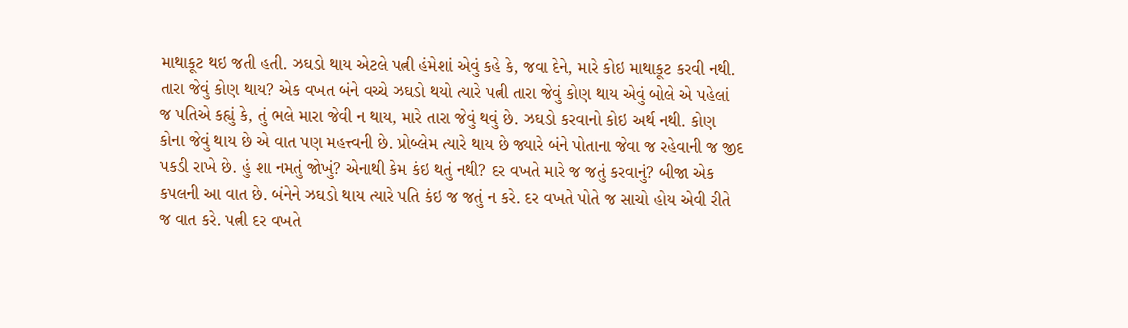માથાકૂટ થઇ જતી હતી. ઝઘડો થાય એટલે પત્ની હંમેશાં એવું કહે કે, જવા દેને, મારે કોઇ માથાકૂટ કરવી નથી. તારા જેવું કોણ થાય? એક વખત બંને વચ્ચે ઝઘડો થયો ત્યારે પત્ની તારા જેવું કોણ થાય એવું બોલે એ પહેલાં જ પતિએ કહ્યું કે, તું ભલે મારા જેવી ન થાય, મારે તારા જેવું થવું છે. ઝઘડો કરવાનો કોઇ અર્થ નથી. કોણ કોના જેવું થાય છે એ વાત પણ મહત્ત્વની છે. પ્રોબ્લેમ ત્યારે થાય છે જ્યારે બંને પોતાના જેવા જ રહેવાની જ જીદ પકડી રાખે છે. હું શા નમતું જોખું? એનાથી કેમ કંઇ થતું નથી? દર વખતે મારે જ જતું કરવાનું? બીજા એક કપલની આ વાત છે. બંનેને ઝઘડો થાય ત્યારે પતિ કંઇ જ જતું ન કરે. દર વખતે પોતે જ સાચો હોય એવી રીતે જ વાત કરે. પત્ની દર વખતે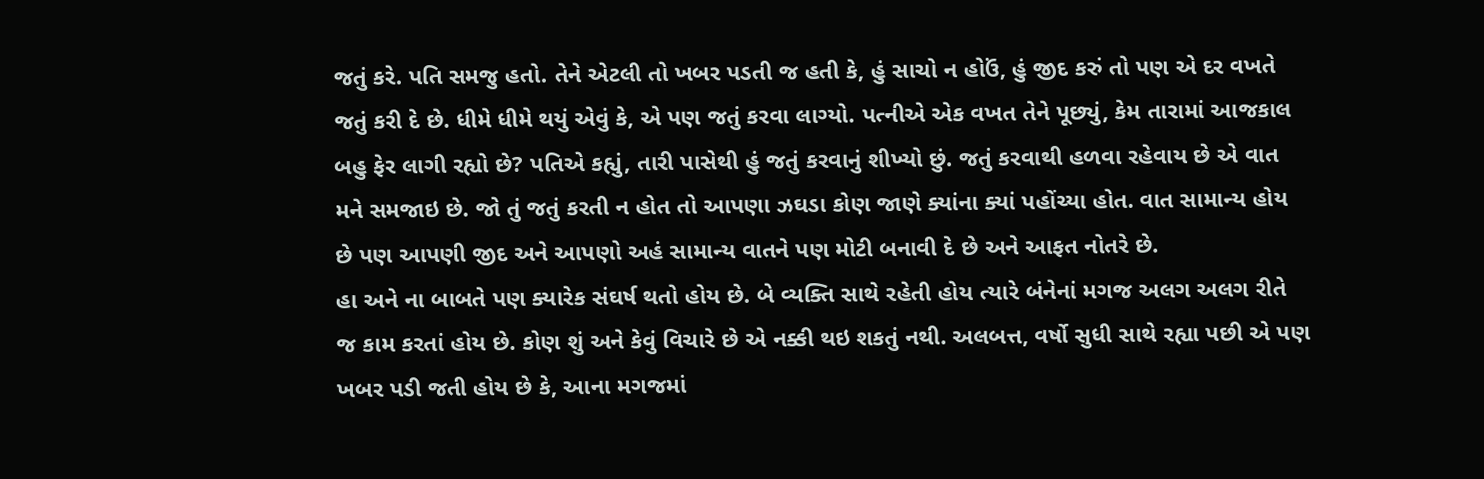જતું કરે. પતિ સમજુ હતો. તેને એટલી તો ખબર પડતી જ હતી કે, હું સાચો ન હોઉં, હું જીદ કરું તો પણ એ દર વખતે જતું કરી દે છે. ધીમે ધીમે થયું એવું કે, એ પણ જતું કરવા લાગ્યો. પત્નીએ એક વખત તેને પૂછ્યું, કેમ તારામાં આજકાલ બહુ ફેર લાગી રહ્યો છે? પતિએ કહ્યું, તારી પાસેથી હું જતું કરવાનું શીખ્યો છું. જતું કરવાથી હળવા રહેવાય છે એ વાત મને સમજાઇ છે. જો તું જતું કરતી ન હોત તો આપણા ઝઘડા કોણ જાણે ક્યાંના ક્યાં પહોંચ્યા હોત. વાત સામાન્ય હોય છે પણ આપણી જીદ અને આપણો અહં સામાન્ય વાતને પણ મોટી બનાવી દે છે અને આફત નોતરે છે.
હા અને ના બાબતે પણ ક્યારેક સંઘર્ષ થતો હોય છે. બે વ્યક્તિ સાથે રહેતી હોય ત્યારે બંનેનાં મગજ અલગ અલગ રીતે જ કામ કરતાં હોય છે. કોણ શું અને કેવું વિચારે છે એ નક્કી થઇ શકતું નથી. અલબત્ત, વર્ષો સુધી સાથે રહ્યા પછી એ પણ ખબર પડી જતી હોય છે કે, આના મગજમાં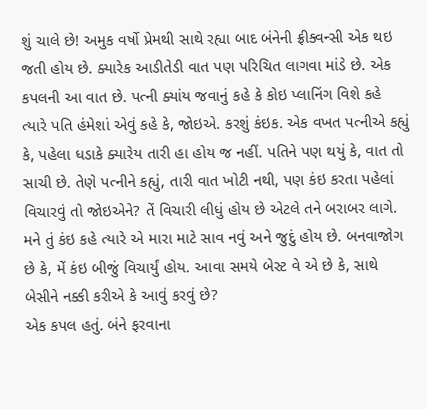શું ચાલે છે! અમુક વર્ષો પ્રેમથી સાથે રહ્યા બાદ બંનેની ફ્રીક્વન્સી એક થઇ જતી હોય છે. ક્યારેક આડીતેડી વાત પણ પરિચિત લાગવા માંડે છે. એક કપલની આ વાત છે. પત્ની ક્યાંય જવાનું કહે કે કોઇ પ્લાનિંગ વિશે કહે ત્યારે પતિ હંમેશાં એવું કહે કે, જોઇએ. કરશું કંઇક. એક વખત પત્નીએ કહ્યું કે, પહેલા ધડાકે ક્યારેય તારી હા હોય જ નહીં. પતિને પણ થયું કે, વાત તો સાચી છે. તેણે પત્નીને કહ્યું, તારી વાત ખોટી નથી, પણ કંઇ કરતા પહેલાં વિચારવું તો જોઇએને? તેં વિચારી લીધું હોય છે એટલે તને બરાબર લાગે. મને તું કંઇ કહે ત્યારે એ મારા માટે સાવ નવું અને જુદું હોય છે. બનવાજોગ છે કે, મેં કંઇ બીજું વિચાર્યું હોય. આવા સમયે બેસ્ટ વે એ છે કે, સાથે બેસીને નક્કી કરીએ કે આવું કરવું છે?
એક કપલ હતું. બંને ફરવાના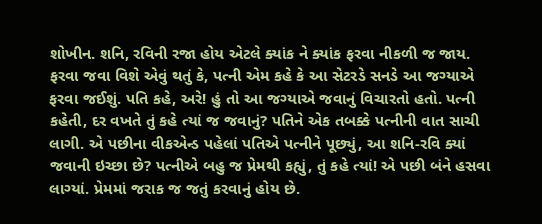શોખીન. શનિ, રવિની રજા હોય એટલે ક્યાંક ને ક્યાંક ફરવા નીકળી જ જાય. ફરવા જવા વિશે એવું થતું કે, પત્ની એમ કહે કે આ સેટરડે સનડે આ જગ્યાએ ફરવા જઈશું. પતિ કહે, અરે! હું તો આ જગ્યાએ જવાનું વિચારતો હતો. પત્ની કહેતી, દર વખતે તું કહે ત્યાં જ જવાનું? પતિને એક તબક્કે પત્નીની વાત સાચી લાગી. એ પછીના વીકએન્ડ પહેલાં પતિએ પત્નીને પૂછ્યું, આ શનિ-રવિ ક્યાં જવાની ઇચ્છા છે? પત્નીએ બહુ જ પ્રેમથી કહ્યું, તું કહે ત્યાં! એ પછી બંને હસવા લાગ્યાં. પ્રેમમાં જરાક જ જતું કરવાનું હોય છે.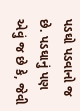પડઘો પડવાનો જ છે. પડઘાનું પણ એવું જ છે કે, જેવી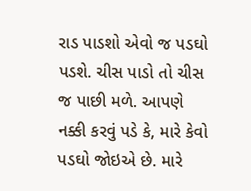રાડ પાડશો એવો જ પડઘો પડશે. ચીસ પાડો તો ચીસ જ પાછી મળે. આપણે નક્કી કરવું પડે કે, મારે કેવો પડઘો જોઇએ છે. મારે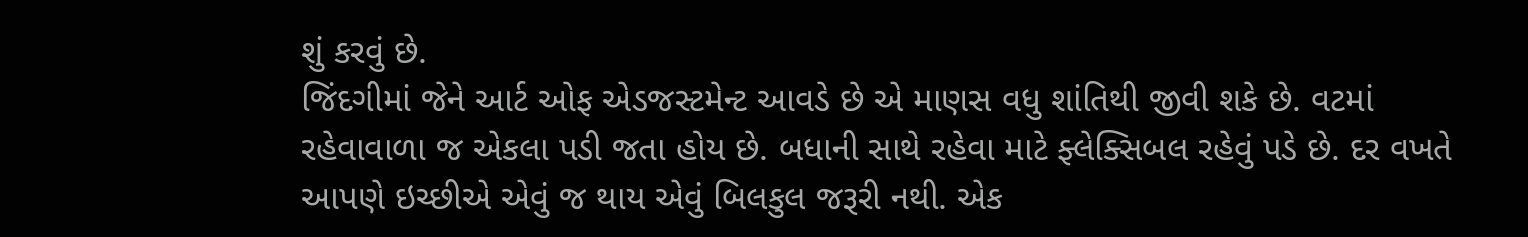શું કરવું છે.
જિંદગીમાં જેને આર્ટ ઓફ એડજસ્ટમેન્ટ આવડે છે એ માણસ વધુ શાંતિથી જીવી શકે છે. વટમાં રહેવાવાળા જ એકલા પડી જતા હોય છે. બધાની સાથે રહેવા માટે ફ્લેક્સિબલ રહેવું પડે છે. દર વખતે આપણે ઇચ્છીએ એવું જ થાય એવું બિલકુલ જરૂરી નથી. એક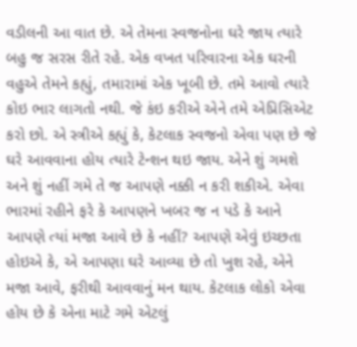વડીલની આ વાત છે. એ તેમના સ્વજનોના ઘરે જાય ત્યારે બહુ જ સરસ રીતે રહે. એક વખત પરિવારના એક ઘરની વહુએ તેમને કહ્યું, તમારામાં એક ખૂબી છે. તમે આવો ત્યારે કોઇ ભાર લાગતો નથી. જે કંઇ કરીએ એને તમે એપ્રિસિએટ કરો છો. એ સ્ત્રીએ કહ્યું કે, કેટલાક સ્વજનો એવા પણ છે જે ઘરે આવવાના હોય ત્યારે ટેન્શન થઇ જાય. એને શું ગમશે અને શું નહીં ગમે તે જ આપણે નક્કી ન કરી શકીએ. એવા ભારમાં રહીને ફરે કે આપણને ખબર જ ન પડે કે આને આપણે ત્યાં મજા આવે છે કે નહીં? આપણે એવું ઇચ્છતા હોઇએ કે, એ આપણા ઘરે આવ્યા છે તો ખુશ રહે, એને મજા આવે, ફરીથી આવવાનું મન થાય. કેટલાક લોકો એવા હોય છે કે એના માટે ગમે એટલું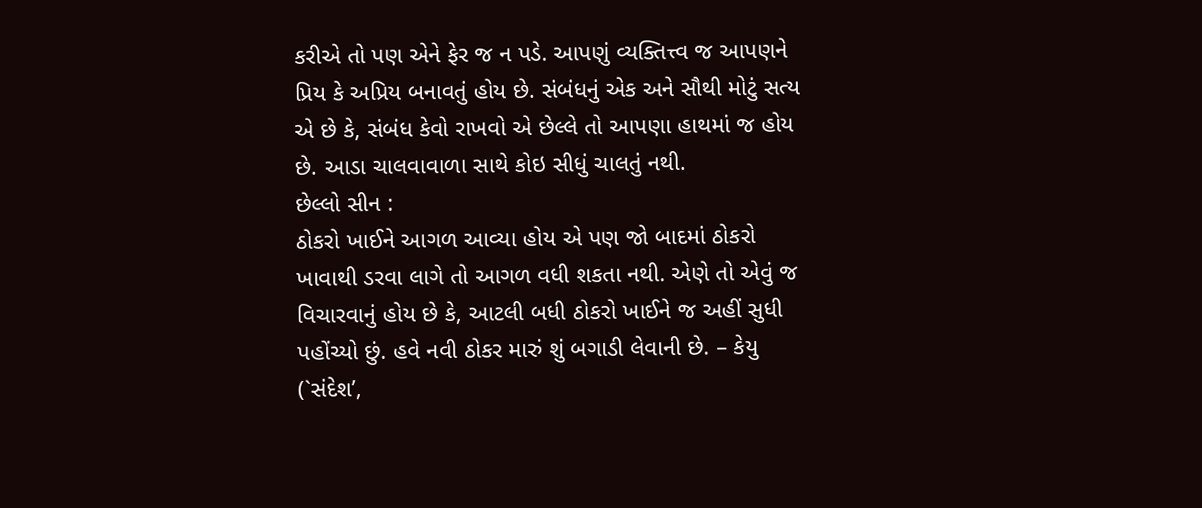કરીએ તો પણ એને ફેર જ ન પડે. આપણું વ્યક્તિત્ત્વ જ આપણને પ્રિય કે અપ્રિય બનાવતું હોય છે. સંબંધનું એક અને સૌથી મોટું સત્ય એ છે કે, સંબંધ કેવો રાખવો એ છેલ્લે તો આપણા હાથમાં જ હોય છે. આડા ચાલવાવાળા સાથે કોઇ સીધું ચાલતું નથી.
છેલ્લો સીન :
ઠોકરો ખાઈને આગળ આવ્યા હોય એ પણ જો બાદમાં ઠોકરો ખાવાથી ડરવા લાગે તો આગળ વધી શકતા નથી. એણે તો એવું જ વિચારવાનું હોય છે કે, આટલી બધી ઠોકરો ખાઈને જ અહીં સુધી પહોંચ્યો છું. હવે નવી ઠોકર મારું શું બગાડી લેવાની છે. – કેયુ
(`સંદેશ’,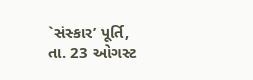`સંસ્કાર’ પૂર્તિ, તા. 23 ઓગસ્ટ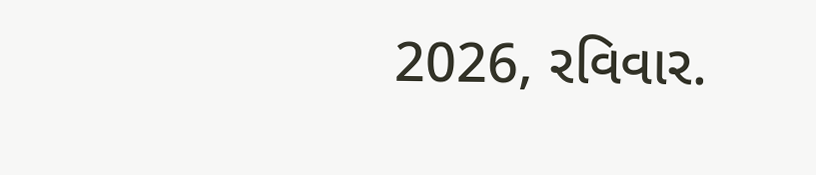2026, રવિવાર.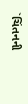`ચિંતનની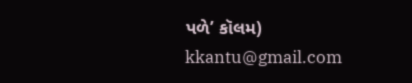પળે’ કૉલમ)
kkantu@gmail.com